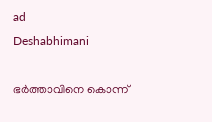ad
Deshabhimani

ഭർത്താവിനെ കൊന്ന്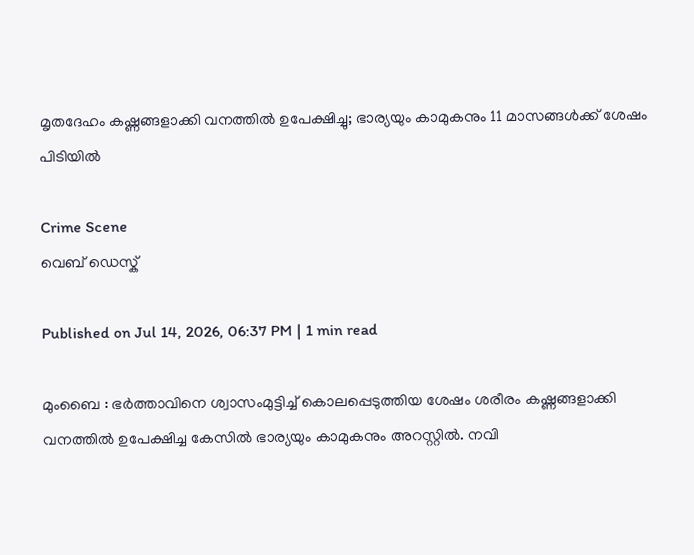മൃതദേഹം കഷ്ണങ്ങളാക്കി വനത്തിൽ ഉപേക്ഷിച്ചു; ഭാര്യയും കാമുകനും 11 മാസങ്ങള്‍ക്ക് ശേഷം പിടിയില്‍

Crime Scene
വെബ് ഡെസ്ക്

Published on Jul 14, 2026, 06:37 PM | 1 min read

മുംബൈ : ഭർത്താവിനെ ശ്വാസംമുട്ടിച്ച് കൊലപ്പെടുത്തിയ ശേഷം ശരീരം കഷ്ണങ്ങളാക്കി വനത്തിൽ ഉപേക്ഷിച്ച കേസിൽ ഭാര്യയും കാമുകനും അറസ്റ്റിൽ. നവി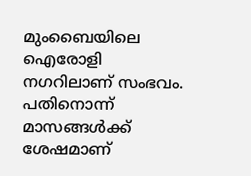മുംബൈയിലെ ഐരോളി നഗറിലാണ് സംഭവം. പതിനൊന്ന് മാസങ്ങൾക്ക് ശേഷമാണ്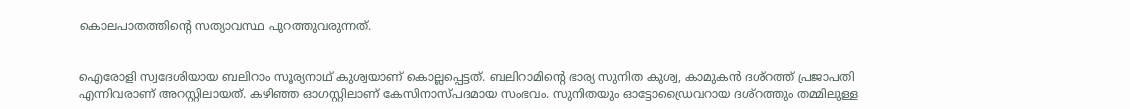കൊലപാതത്തിന്റെ സത്യാവസ്ഥ പുറത്തുവരുന്നത്.


ഐരോളി സ്വദേശിയായ ബലിറാം സൂര്യനാഥ് കുശ്വയാണ് കൊല്ലപ്പെട്ടത്. ബലിറാമിന്റെ ഭാര്യ സുനിത കുശ്വ, കാമുകൻ ദശ്റത്ത് പ്രജാപതി എന്നിവരാണ് അറസ്റ്റിലായത്. കഴിഞ്ഞ ഓഗസ്റ്റിലാണ് കേസിനാസ്പദമായ സംഭവം. സുനിതയും ഓട്ടോഡ്രൈവറായ ദശ്റത്തും തമ്മിലുള്ള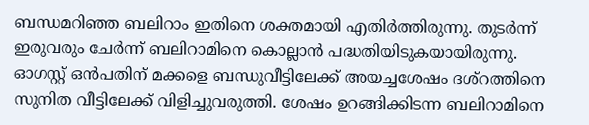ബന്ധമറിഞ്ഞ ബലിറാം ഇതിനെ ശക്തമായി എതിർത്തിരുന്നു. തുടർന്ന് ഇരുവരും ചേർന്ന് ബലിറാമിനെ കൊല്ലാൻ പദ്ധതിയിടുകയായിരുന്നു. ഓഗസ്റ്റ് ഒൻപതിന് മക്കളെ ബന്ധുവീട്ടിലേക്ക് അയച്ചശേഷം ദശ്റത്തിനെ സുനിത വീട്ടിലേക്ക് വിളിച്ചുവരുത്തി. ശേഷം ഉറങ്ങിക്കിടന്ന ബലിറാമിനെ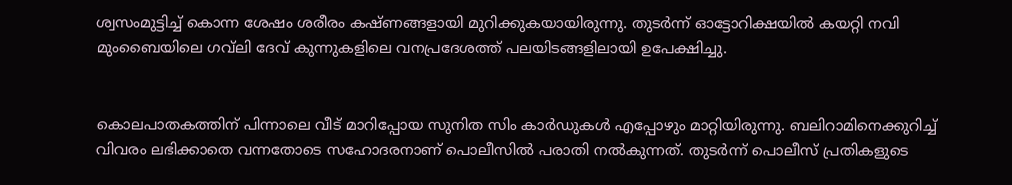ശ്വസംമുട്ടിച്ച് കൊന്ന ശേഷം ശരീരം കഷ്ണങ്ങളായി മുറിക്കുകയായിരുന്നു. തുടർന്ന് ഓട്ടോറിക്ഷയിൽ കയറ്റി നവി മുംബൈയിലെ ഗവ്‌ലി ദേവ് കുന്നുകളിലെ വനപ്രദേശത്ത് പലയിടങ്ങളിലായി ഉപേക്ഷിച്ചു.


കൊലപാതകത്തിന് പിന്നാലെ വീട് മാറിപ്പോയ സുനിത സിം കാർഡുകൾ എപ്പോഴും മാറ്റിയിരുന്നു. ബലിറാമിനെക്കുറിച്ച് വിവരം ലഭിക്കാതെ വന്നതോടെ സഹോദരനാണ് പൊലീസിൽ പരാതി നൽകുന്നത്. തുടർന്ന് പൊലീസ് പ്രതികളുടെ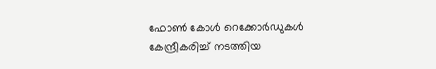ഫോൺ കോൾ റെക്കോർഡുകൾ കേന്ദ്രീകരിച്ച് നടത്തിയ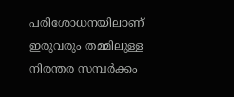പരിശോധനയിലാണ് ഇരുവരും തമ്മിലുള്ള നിരന്തര സമ്പർക്കം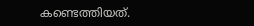കണ്ടെത്തിയത്.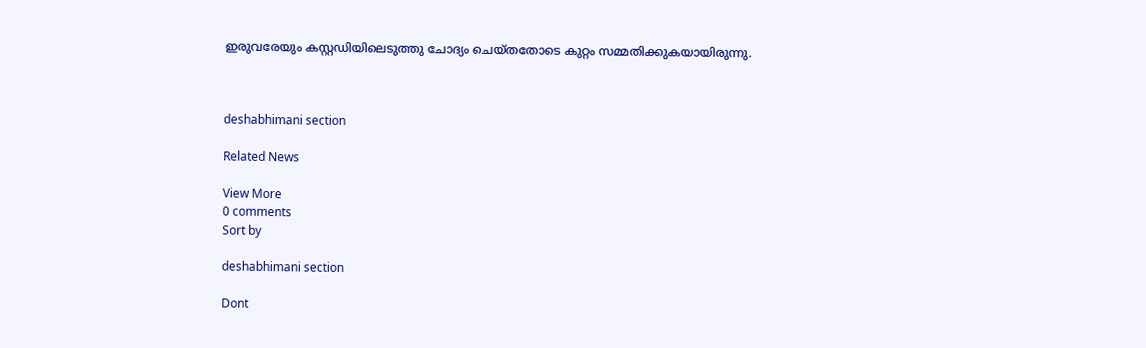ഇരുവരേയും കസ്റ്റഡിയിലെടുത്തു ചോദ്യം ചെയ്തതോടെ കുറ്റം സമ്മതിക്കുകയായിരുന്നു.



deshabhimani section

Related News

View More
0 comments
Sort by

deshabhimani section

Dont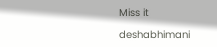Miss it

deshabhimani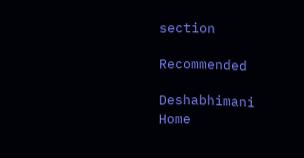section

Recommended

Deshabhimani
Home